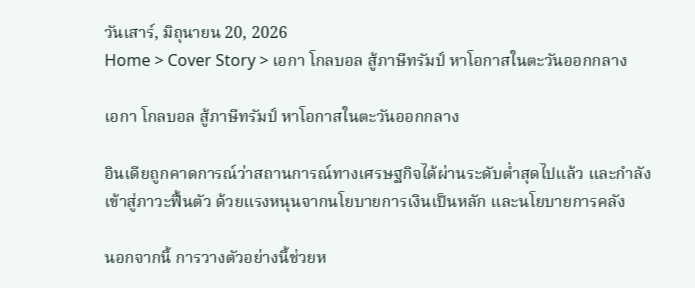วันเสาร์, มิถุนายน 20, 2026
Home > Cover Story > เอกา โกลบอล สู้ภาษีทรัมป์ หาโอกาสในตะวันออกกลาง

เอกา โกลบอล สู้ภาษีทรัมป์ หาโอกาสในตะวันออกกลาง

อินเดียถูกคาดการณ์ว่าสถานการณ์ทางเศรษฐกิจได้ผ่านระดับต่ำสุดไปแล้ว และกำลังเข้าสู่ภาวะฟื้นตัว ด้วยแรงหนุนจากนโยบายการเงินเป็นหลัก และนโยบายการคลัง

นอกจากนี้ การวางตัวอย่างนี้ช่วยห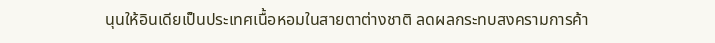นุนให้อินเดียเป็นประเทศเนื้อหอมในสายตาต่างชาติ ลดผลกระทบสงครามการค้า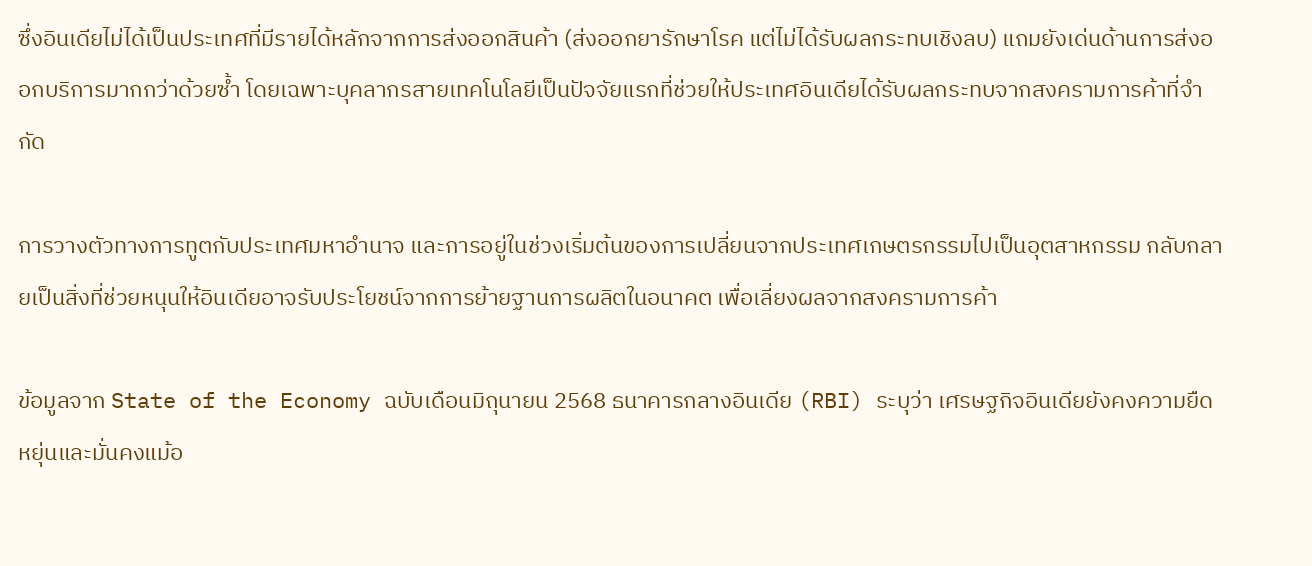ซึ่งอินเดียไม่ได้เป็นประเทศที่มีรายได้หลักจากการส่งออกสินค้า (ส่งออกยารักษาโรค แต่ไม่ได้รับผลกระทบเชิงลบ) แถมยังเด่นด้านการส่งออกบริการมากกว่าด้วยซ้ำ โดยเฉพาะบุคลากรสายเทคโนโลยีเป็นปัจจัยแรกที่ช่วยให้ประเทศอินเดียได้รับผลกระทบจากสงครามการค้าที่จำกัด

การวางตัวทางการทูตกับประเทศมหาอำนาจ และการอยู่ในช่วงเริ่มต้นของการเปลี่ยนจากประเทศเกษตรกรรมไปเป็นอุตสาหกรรม กลับกลายเป็นสิ่งที่ช่วยหนุนให้อินเดียอาจรับประโยชน์จากการย้ายฐานการผลิตในอนาคต เพื่อเลี่ยงผลจากสงครามการค้า

ข้อมูลจาก State of the Economy ฉบับเดือนมิถุนายน 2568 ธนาคารกลางอินเดีย (RBI) ระบุว่า เศรษฐกิจอินเดียยังคงความยืดหยุ่นและมั่นคงแม้อ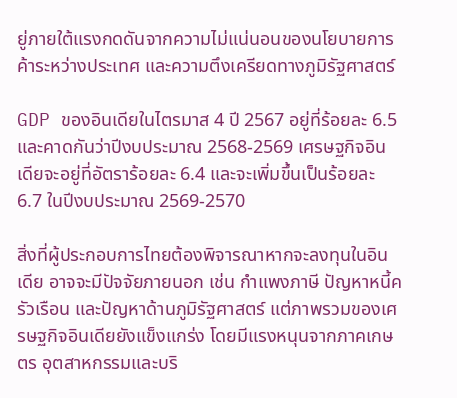ยู่ภายใต้แรงกดดันจากความไม่แน่นอนของนโยบายการค้าระหว่างประเทศ และความตึงเครียดทางภูมิรัฐศาสตร์

GDP ของอินเดียในไตรมาส 4 ปี 2567 อยู่ที่ร้อยละ 6.5 และคาดกันว่าปีงบประมาณ 2568-2569 เศรษฐกิจอินเดียจะอยู่ที่อัตราร้อยละ 6.4 และจะเพิ่มขึ้นเป็นร้อยละ 6.7 ในปีงบประมาณ 2569-2570

สิ่งที่ผู้ประกอบการไทยต้องพิจารณาหากจะลงทุนในอินเดีย อาจจะมีปัจจัยภายนอก เช่น กำแพงภาษี ปัญหาหนี้ครัวเรือน และปัญหาด้านภูมิรัฐศาสตร์ แต่ภาพรวมของเศรษฐกิจอินเดียยังแข็งแกร่ง โดยมีแรงหนุนจากภาคเกษตร อุตสาหกรรมและบริ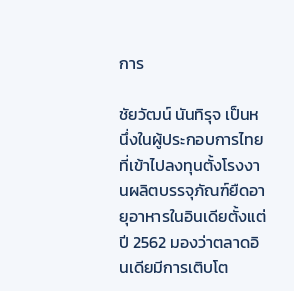การ

ชัยวัฒน์ นันทิรุจ เป็นหนึ่งในผู้ประกอบการไทยที่เข้าไปลงทุนตั้งโรงงานผลิตบรรจุภัณฑ์ยืดอายุอาหารในอินเดียตั้งแต่ปี 2562 มองว่าตลาดอินเดียมีการเติบโต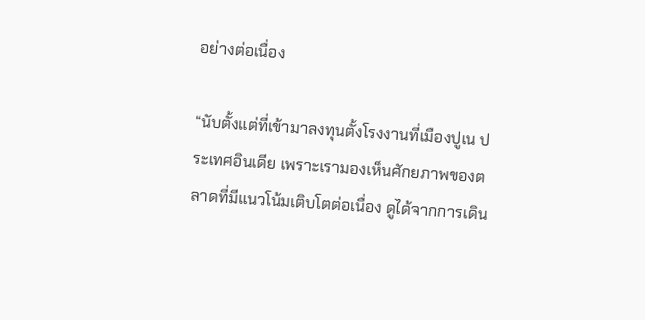อย่างต่อเนื่อง

“นับตั้งแต่ที่เข้ามาลงทุนตั้งโรงงานที่เมืองปูเน ประเทศอินเดีย เพราะเรามองเห็นศักยภาพของตลาดที่มีแนวโน้มเติบโตต่อเนื่อง ดูได้จากการเดิน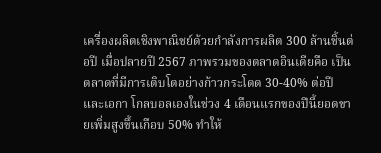เครื่องผลิตเชิงพาณิชย์ด้วยกำลังการผลิต 300 ล้านชิ้นต่อปี เมื่อปลายปี 2567 ภาพรวมของตลาดอินเดียคือ เป็นตลาดที่มีการเติบโตอย่างก้าวกระโดด 30-40% ต่อปี และเอกา โกลบอลเองในช่วง 4 เดือนแรกของปีนี้ยอดขายเพิ่มสูงขึ้นเกือบ 50% ทำให้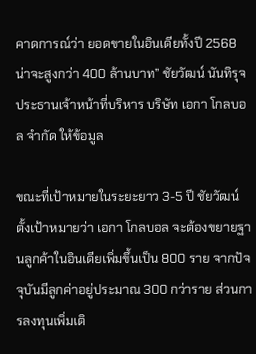คาดการณ์ว่า ยอดขายในอินเดียทั้งปี 2568 น่าจะสูงกว่า 400 ล้านบาท” ชัยวัฒน์ นันทิรุจ ประธานเจ้าหน้าที่บริหาร บริษัท เอกา โกลบอล จำกัด ให้ข้อมูล

ขณะที่เป้าหมายในระยะยาว 3-5 ปี ชัยวัฒน์ตั้งเป้าหมายว่า เอกา โกลบอล จะต้องขยายฐานลูกค้าในอินเดียเพิ่มขึ้นเป็น 800 ราย จากปัจจุบันมีลูกค่าอยู่ประมาณ 300 กว่าราย ส่วนการลงทุนเพิ่มเติ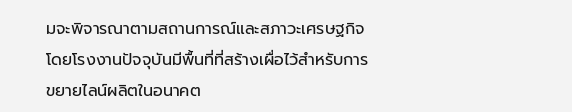มจะพิจารณาตามสถานการณ์และสภาวะเศรษฐกิจ โดยโรงงานปัจจุบันมีพื้นที่ที่สร้างเผื่อไว้สำหรับการขยายไลน์ผลิตในอนาคต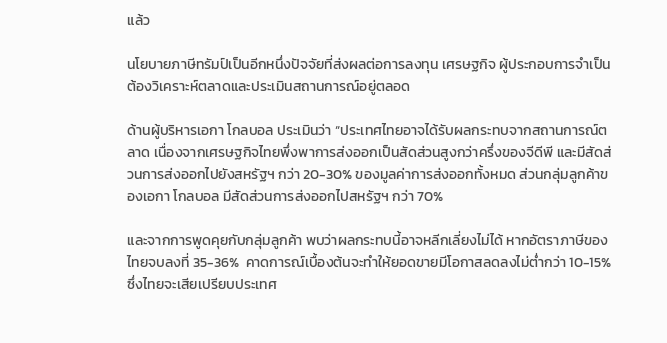แล้ว

นโยบายภาษีทรัมป์เป็นอีกหนึ่งปัจจัยที่ส่งผลต่อการลงทุน เศรษฐกิจ ผู้ประกอบการจำเป็นต้องวิเคราะห์ตลาดและประเมินสถานการณ์อยู่ตลอด

ด้านผู้บริหารเอกา โกลบอล ประเมินว่า “ประเทศไทยอาจได้รับผลกระทบจากสถานการณ์ตลาด เนื่องจากเศรษฐกิจไทยพึ่งพาการส่งออกเป็นสัดส่วนสูงกว่าครึ่งของจีดีพี และมีสัดส่วนการส่งออกไปยังสหรัฐฯ กว่า 20-30% ของมูลค่าการส่งออกทั้งหมด ส่วนกลุ่มลูกค้าของเอกา โกลบอล มีสัดส่วนการส่งออกไปสหรัฐฯ กว่า 70%

และจากการพูดคุยกับกลุ่มลูกค้า พบว่าผลกระทบนี้อาจหลีกเลี่ยงไม่ได้ หากอัตราภาษีของไทยจบลงที่ 35-36%  คาดการณ์เบื้องต้นจะทำให้ยอดขายมีโอกาสลดลงไม่ต่ำกว่า 10-15% ซึ่งไทยจะเสียเปรียบประเทศ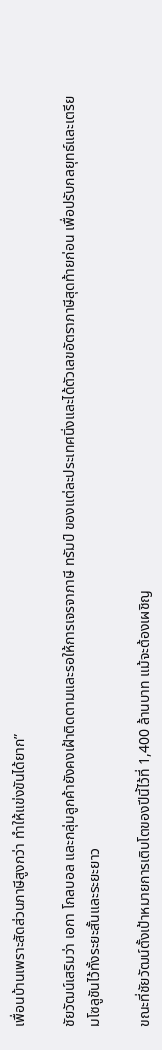เพื่อนบ้านเพราะสัดส่วนภาษีสูงกว่า ทำให้แข่งขันได้ยาก”

ชัยวัฒน์เสริมว่า เอกา โกลบอล และกลุ่มลูกค้ายังคงเฝ้าติดตามและรอให้การเจรจาภาษี ทรัมป์ ของแต่ละประเทศนิ่งและได้ตัวเลขอัตราภาษีสุดท้ายก่อน เพื่อปรับกลยุทธ์และเตรียมโซลูชันไว้ทั้งระยะสั้นและระยะยาว

ขณะที่ชัยวัฒน์ตั้งเป้าหมายการเติบโตของปีนี้ไว้ที่ 1,400 ล้านบาท แม้จะต้องเผชิญ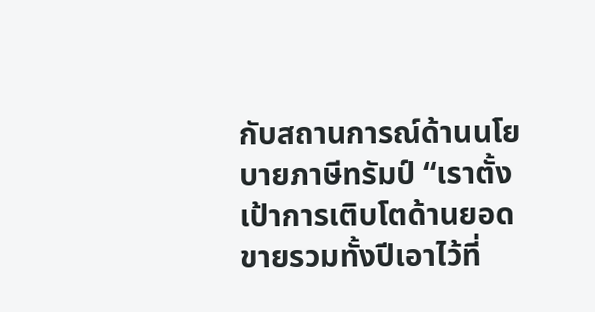กับสถานการณ์ด้านนโยบายภาษีทรัมป์ “เราตั้งเป้าการเติบโตด้านยอดขายรวมทั้งปีเอาไว้ที่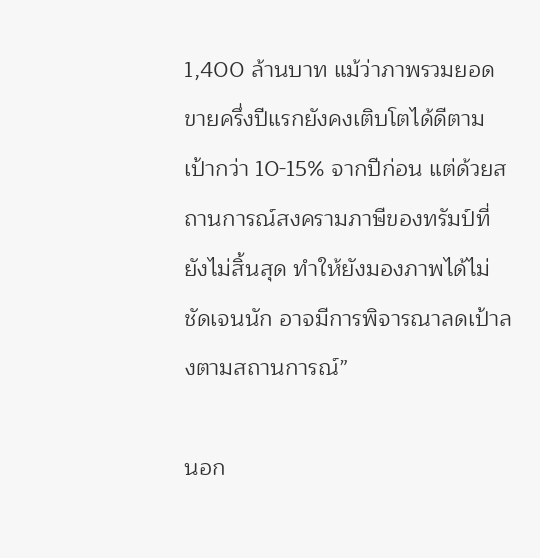1,400 ล้านบาท แม้ว่าภาพรวมยอดขายครึ่งปีแรกยังคงเติบโตได้ดีตามเป้ากว่า 10-15% จากปีก่อน แต่ด้วยสถานการณ์สงครามภาษีของทรัมป์ที่ยังไม่สิ้นสุด ทำให้ยังมองภาพได้ไม่ชัดเจนนัก อาจมีการพิจารณาลดเป้าลงตามสถานการณ์”

นอก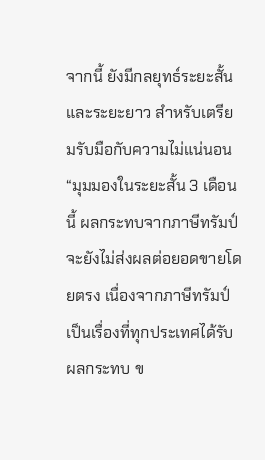จากนี้ ยังมีกลยุทธ์ระยะสั้นและระยะยาว สำหรับเตรียมรับมือกับความไม่แน่นอน “มุมมองในระยะสั้น 3 เดือนนี้ ผลกระทบจากภาษีทรัมป์จะยังไม่ส่งผลต่อยอดขายโดยตรง เนื่องจากภาษีทรัมป์เป็นเรื่องที่ทุกประเทศได้รับผลกระทบ ข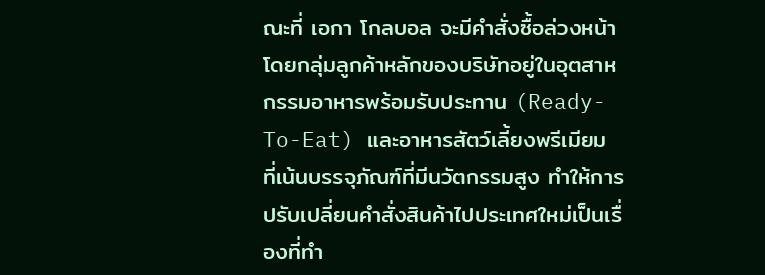ณะที่ เอกา โกลบอล จะมีคำสั่งซื้อล่วงหน้า โดยกลุ่มลูกค้าหลักของบริษัทอยู่ในอุตสาหกรรมอาหารพร้อมรับประทาน (Ready-To-Eat) และอาหารสัตว์เลี้ยงพรีเมียม ที่เน้นบรรจุภัณฑ์ที่มีนวัตกรรมสูง ทำให้การปรับเปลี่ยนคำสั่งสินค้าไปประเทศใหม่เป็นเรื่องที่ทำ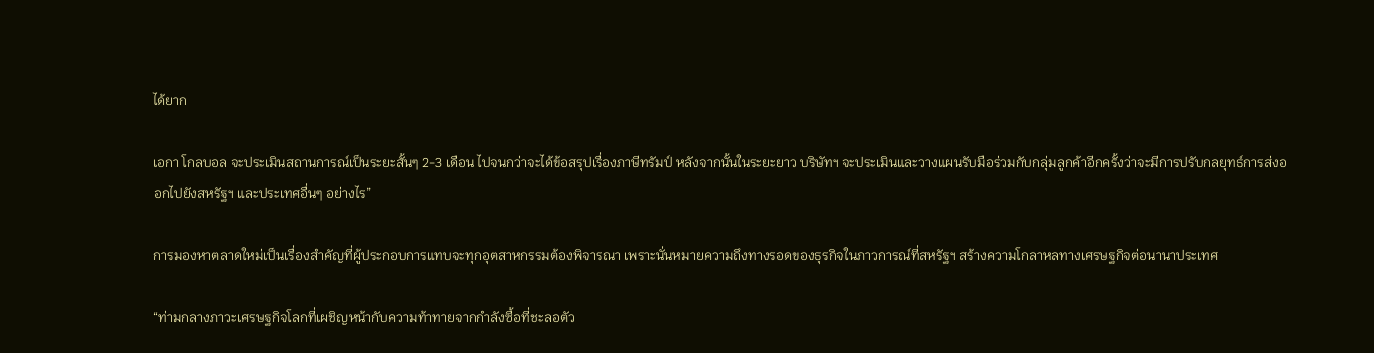ได้ยาก

เอกา โกลบอล จะประเมินสถานการณ์เป็นระยะสั้นๆ 2-3 เดือน ไปจนกว่าจะได้ข้อสรุปเรื่องภาษีทรัมป์ หลังจากนั้นในระยะยาว บริษัทฯ จะประเมินและวางแผนรับมือร่วมกับกลุ่มลูกค้าอีกครั้งว่าจะมีการปรับกลยุทธ์การส่งออกไปยังสหรัฐฯ และประเทศอื่นๆ อย่างไร”

การมองหาตลาดใหม่เป็นเรื่องสำคัญที่ผู้ประกอบการแทบจะทุกอุตสาหกรรมต้องพิจารณา เพราะนั่นหมายความถึงทางรอดของธุรกิจในภาวการณ์ที่สหรัฐฯ สร้างความโกลาหลทางเศรษฐกิจต่อนานาประเทศ

“ท่ามกลางภาวะเศรษฐกิจโลกที่เผชิญหน้ากับความท้าทายจากกำลังซื้อที่ชะลอตัว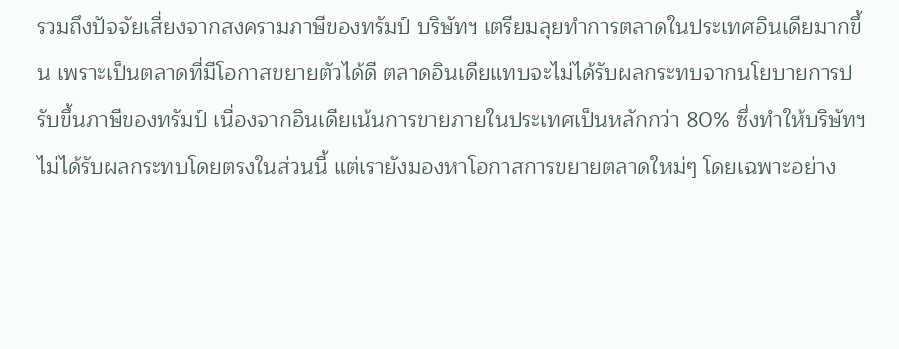รวมถึงปัจจัยเสี่ยงจากสงครามภาษีของทรัมป์ บริษัทฯ เตรียมลุยทำการตลาดในประเทศอินเดียมากขึ้น เพราะเป็นตลาดที่มีโอกาสขยายตัวได้ดี ตลาดอินเดียแทบจะไม่ได้รับผลกระทบจากนโยบายการปรับขึ้นภาษีของทรัมป์ เนื่องจากอินเดียเน้นการขายภายในประเทศเป็นหลักกว่า 80% ซึ่งทำให้บริษัทฯ ไม่ได้รับผลกระทบโดยตรงในส่วนนี้ แต่เรายังมองหาโอกาสการขยายตลาดใหม่ๆ โดยเฉพาะอย่าง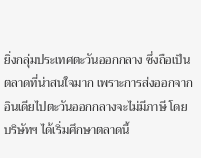ยิ่งกลุ่มประเทศตะวันออกกลาง ซึ่งถือเป็นตลาดที่น่าสนใจมาก เพราะการส่งออกจากอินเดียไปตะวันออกกลางจะไม่มีภาษี โดยบริษัทฯ ได้เริ่มศึกษาตลาดนี้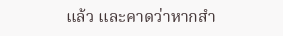แล้ว และคาดว่าหากสำ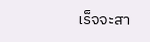เร็จจะสา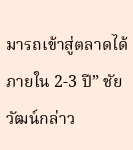มารถเข้าสู่ตลาดได้ภายใน 2-3 ปี” ชัยวัฒน์กล่าว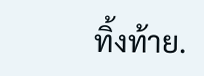ทิ้งท้าย.